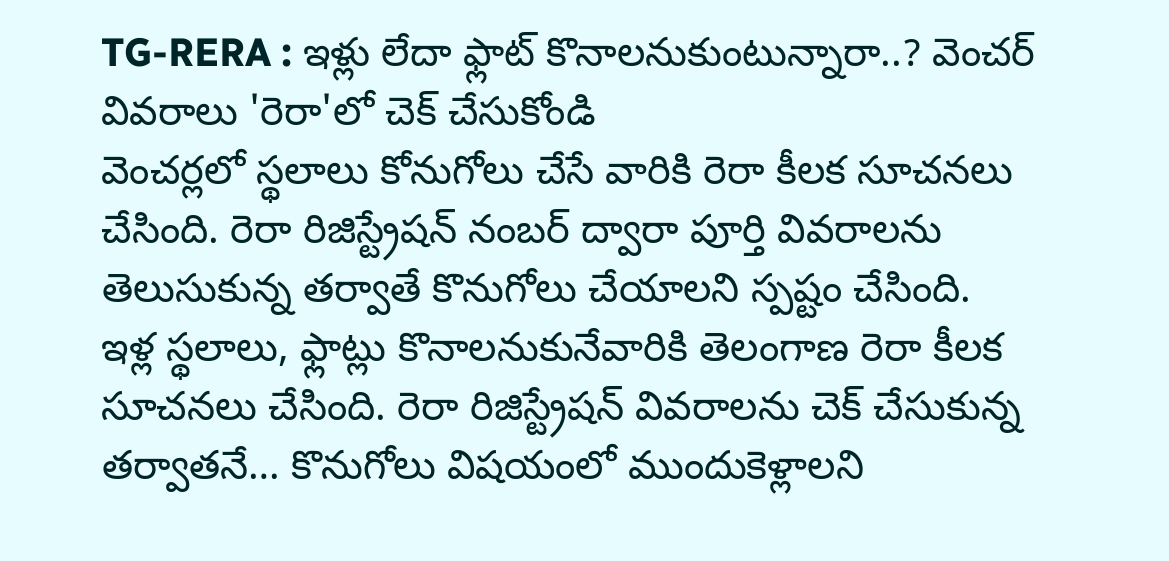TG-RERA : ఇళ్లు లేదా ఫ్లాట్ కొనాలనుకుంటున్నారా..? వెంచర్ వివరాలు 'రెరా'లో చెక్ చేసుకోండి
వెంచర్లలో స్థలాలు కోనుగోలు చేసే వారికి రెరా కీలక సూచనలు చేసింది. రెరా రిజిస్ట్రేషన్ నంబర్ ద్వారా పూర్తి వివరాలను తెలుసుకున్న తర్వాతే కొనుగోలు చేయాలని స్పష్టం చేసింది.
ఇళ్ల స్థలాలు, ఫ్లాట్లు కొనాలనుకునేవారికి తెలంగాణ రెరా కీలక సూచనలు చేసింది. రెరా రిజిస్ట్రేషన్ వివరాలను చెక్ చేసుకున్న తర్వాతనే… కొనుగోలు విషయంలో ముందుకెళ్లాలని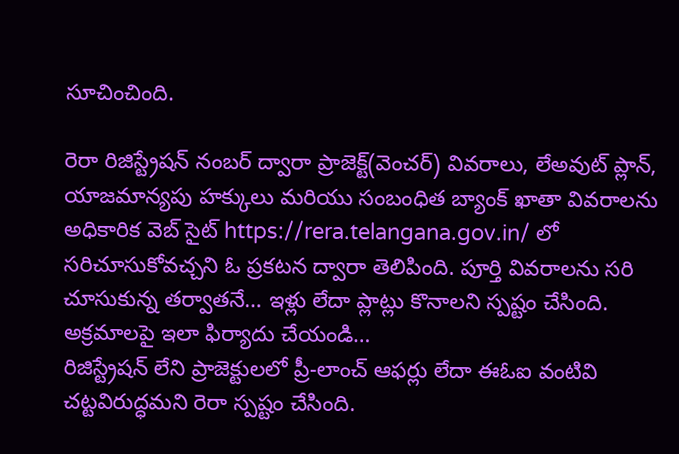సూచించింది.

రెరా రిజిస్ట్రేషన్ నంబర్ ద్వారా ప్రాజెక్ట్(వెంచర్) వివరాలు, లేఅవుట్ ప్లాన్, యాజమాన్యపు హక్కులు మరియు సంబంధిత బ్యాంక్ ఖాతా వివరాలను అధికారిక వెబ్ సైట్ https://rera.telangana.gov.in/ లో సరిచూసుకోవచ్చని ఓ ప్రకటన ద్వారా తెలిపింది. పూర్తి వివరాలను సరి చూసుకున్న తర్వాతనే… ఇళ్లు లేదా ప్లాట్లు కొనాలని స్పష్టం చేసింది.
అక్రమాలపై ఇలా ఫిర్యాదు చేయండి…
రిజిస్ట్రేషన్ లేని ప్రాజెక్టులలో ప్రీ-లాంచ్ ఆఫర్లు లేదా ఈఓఐ వంటివి చట్టవిరుద్ధమని రెరా స్పష్టం చేసింది.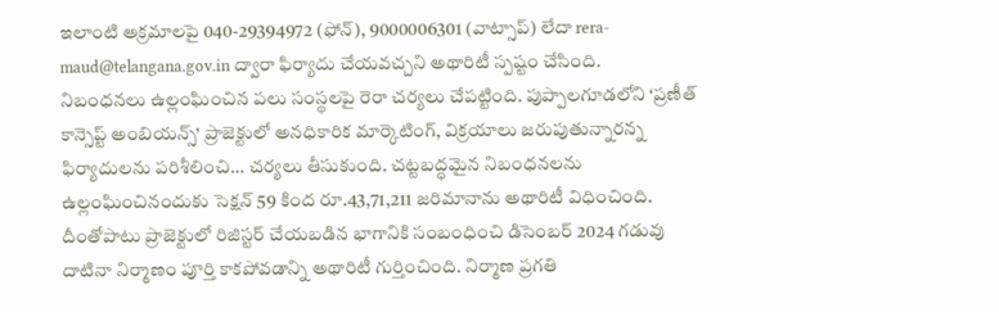ఇలాంటి అక్రమాలపై 040-29394972 (ఫోన్), 9000006301 (వాట్సాప్) లేదా rera-maud@telangana.gov.in ద్వారా ఫిర్యాదు చేయవచ్చని అథారిటీ స్పష్టం చేసింది.
నిబంధనలు ఉల్లంఘించిన పలు సంస్థలపై రెరా చర్యలు చేపట్టింది. పుప్పాలగూడలోని ‘ప్రణీత్ కాన్సెప్ట్ అంబియన్స్’ ప్రాజెక్టులో అనధికారిక మార్కెటింగ్, విక్రయాలు జరుపుతున్నారన్న ఫిర్యాదులను పరిశీలించి… చర్యలు తీసుకుంది. చట్టబద్ధమైన నిబంధనలను ఉల్లంఘించినందుకు సెక్షన్ 59 కింద రూ.43,71,211 జరిమానాను అథారిటీ విధించింది. దీంతోపాటు ప్రాజెక్టులో రిజిస్టర్ చేయబడిన భాగానికి సంబంధించి డిసెంబర్ 2024 గడువు దాటినా నిర్మాణం పూర్తి కాకపోవడాన్ని అథారిటీ గుర్తించింది. నిర్మాణ ప్రగతి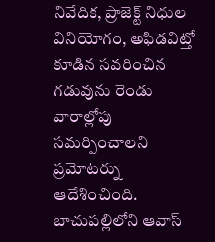నివేదిక, ప్రాజెక్ట్ నిధుల వినియోగం, అఫిడవిట్తో కూడిన సవరించిన గడువును రెండు వారాల్లోపు సమర్పించాలని ప్రమోటర్ను ఆదేశించింది.
బాచుపల్లిలోని ఆవాస్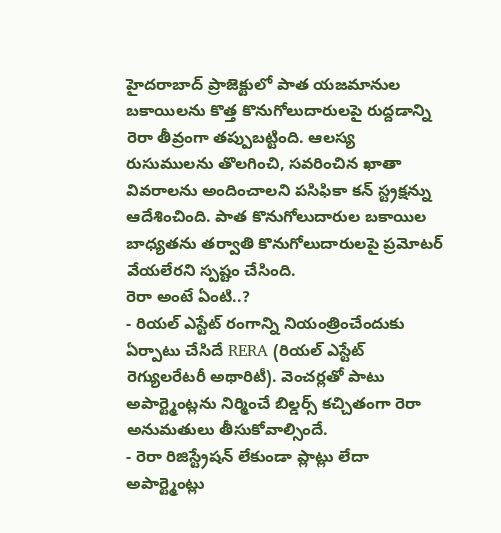హైదరాబాద్ ప్రాజెక్టులో పాత యజమానుల బకాయిలను కొత్త కొనుగోలుదారులపై రుద్దడాన్ని రెరా తీవ్రంగా తప్పుబట్టింది. ఆలస్య రుసుములను తొలగించి, సవరించిన ఖాతా వివరాలను అందించాలని పసిఫికా కన్ స్ట్రక్షన్ను ఆదేశించింది. పాత కొనుగోలుదారుల బకాయిల బాధ్యతను తర్వాతి కొనుగోలుదారులపై ప్రమోటర్ వేయలేరని స్పష్టం చేసింది.
రెరా అంటే ఏంటి..?
- రియల్ ఎస్టేట్ రంగాన్ని నియంత్రించేందుకు ఏర్పాటు చేసిదే RERA (రియల్ ఎస్టేట్ రెగ్యులరేటరీ అథారిటీ). వెంచర్లతో పాటు అపార్ట్మెంట్లను నిర్మించే బిల్డర్స్ కచ్చితంగా రెరా అనుమతులు తీసుకోవాల్సిందే.
- రెరా రిజిస్ట్రేషన్ లేకుండా ప్లాట్లు లేదా అపార్ట్మెంట్లు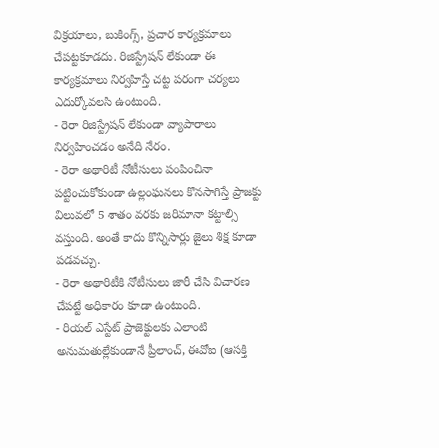విక్రయాలు, బుకింగ్స్, ప్రచార కార్యక్రమాలు చేపట్టకూడదు. రిజిస్ట్రేషన్ లేకుండా ఈ కార్యక్రమాలు నిర్వహిస్తే చట్ట పరంగా చర్యలు ఎదుర్కోవలసి ఉంటుంది.
- రెరా రిజిస్ట్రేషన్ లేకుండా వ్యాపారాలు నిర్వహించడం అనేది నేరం.
- రెరా అథారిటీ నోటీసులు పంపించినా పట్టించుకోకుండా ఉల్లంఘనలు కొనసాగిస్తే ప్రాజక్టు విలువలో 5 శాతం వరకు జరిమానా కట్టాల్సి వస్తుంది. అంతే కాదు కొన్నిసార్లు జైలు శిక్ష కూడా పడవచ్చు.
- రెరా అథారిటీకి నోటీసులు జారీ చేసి విచారణ చేపట్టే అధికారం కూడా ఉంటుంది.
- రియల్ ఎస్టేట్ ప్రాజెక్టులకు ఎలాంటి అనుమతుల్లేకుండానే ప్రీలాంచ్, ఈవోఐ (ఆసక్తి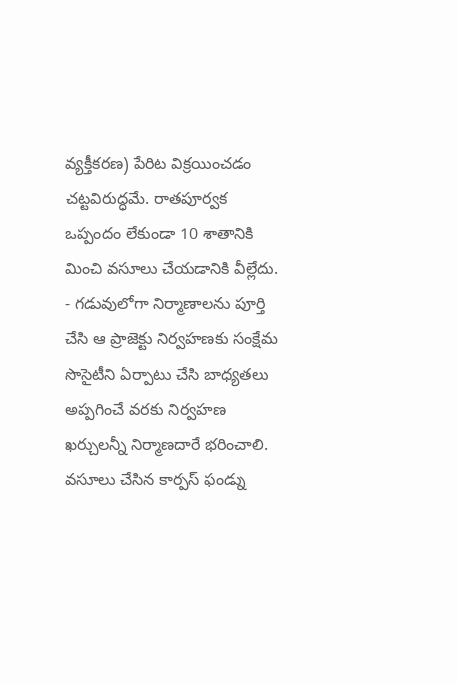వ్యక్తీకరణ) పేరిట విక్రయించడం చట్టవిరుద్ధమే. రాతపూర్వక ఒప్పందం లేకుండా 10 శాతానికి మించి వసూలు చేయడానికి వీల్లేదు.
- గడువులోగా నిర్మాణాలను పూర్తి చేసి ఆ ప్రాజెక్టు నిర్వహణకు సంక్షేమ సొసైటీని ఏర్పాటు చేసి బాధ్యతలు అప్పగించే వరకు నిర్వహణ ఖర్చులన్నీ నిర్మాణదారే భరించాలి. వసూలు చేసిన కార్పస్ ఫండ్ను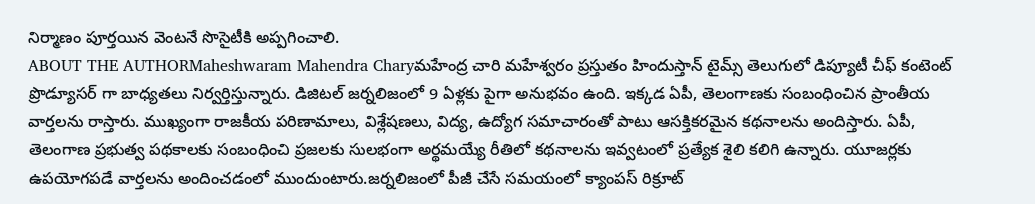నిర్మాణం పూర్తయిన వెంటనే సొసైటీకి అప్పగించాలి.
ABOUT THE AUTHORMaheshwaram Mahendra Charyమహేంద్ర చారి మహేశ్వరం ప్రస్తుతం హిందుస్తాన్ టైమ్స్ తెలుగులో డిప్యూటీ చీఫ్ కంటెంట్ ప్రొడ్యూసర్ గా బాధ్యతలు నిర్వర్తిస్తున్నారు. డిజిటల్ జర్నలిజంలో 9 ఏళ్లకు పైగా అనుభవం ఉంది. ఇక్కడ ఏపీ, తెలంగాణకు సంబంధించిన ప్రాంతీయ వార్తలను రాస్తారు. ముఖ్యంగా రాజకీయ పరిణామాలు, విశ్లేషణలు, విద్య, ఉద్యోగ సమాచారంతో పాటు ఆసక్తికరమైన కథనాలను అందిస్తారు. ఏపీ, తెలంగాణ ప్రభుత్వ పథకాలకు సంబంధించి ప్రజలకు సులభంగా అర్థమయ్యే రీతిలో కథనాలను ఇవ్వటంలో ప్రత్యేక శైలి కలిగి ఉన్నారు. యూజర్లకు ఉపయోగపడే వార్తలను అందించడంలో ముందుంటారు.జర్నలిజంలో పీజీ చేసే సమయంలో క్యాంపస్ రిక్రూట్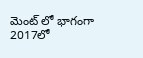మెంట్ లో భాగంగా 2017లో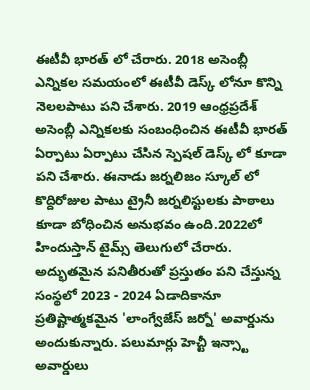ఈటీవీ భారత్ లో చేరారు. 2018 అసెంబ్లీ ఎన్నికల సమయంలో ఈటీవీ డెస్క్ లోనూ కొన్ని నెలలపాటు పని చేశారు. 2019 ఆంధ్రప్రదేశ్ అసెంబ్లీ ఎన్నికలకు సంబంధించిన ఈటీవీ భారత్ ఏర్పాటు ఏర్పాటు చేసిన స్పెషల్ డెస్క్ లో కూడా పని చేశారు. ఈనాడు జర్నలిజం స్కూల్ లో కొద్దిరోజుల పాటు ట్రైనీ జర్నలిస్టులకు పాఠాలు కూడా బోధించిన అనుభవం ఉంది.2022లో హిందుస్తాన్ టైమ్స్ తెలుగులో చేరారు. అద్భుతమైన పనితీరుతో ప్రస్తుతం పని చేస్తున్న సంస్థలో 2023 - 2024 ఏడాదికానూ ప్రతిష్టాత్మకమైన 'లాంగ్వేజేస్ జర్నో' అవార్డును అందుకున్నారు. పలుమార్లు హెచ్టీ ఇన్స్టా అవార్డులు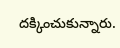దక్కించుకున్నారు.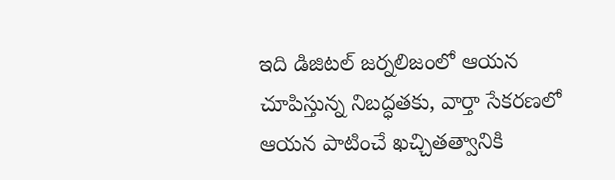ఇది డిజిటల్ జర్నలిజంలో ఆయన చూపిస్తున్న నిబద్ధతకు, వార్తా సేకరణలో ఆయన పాటించే ఖచ్చితత్వానికి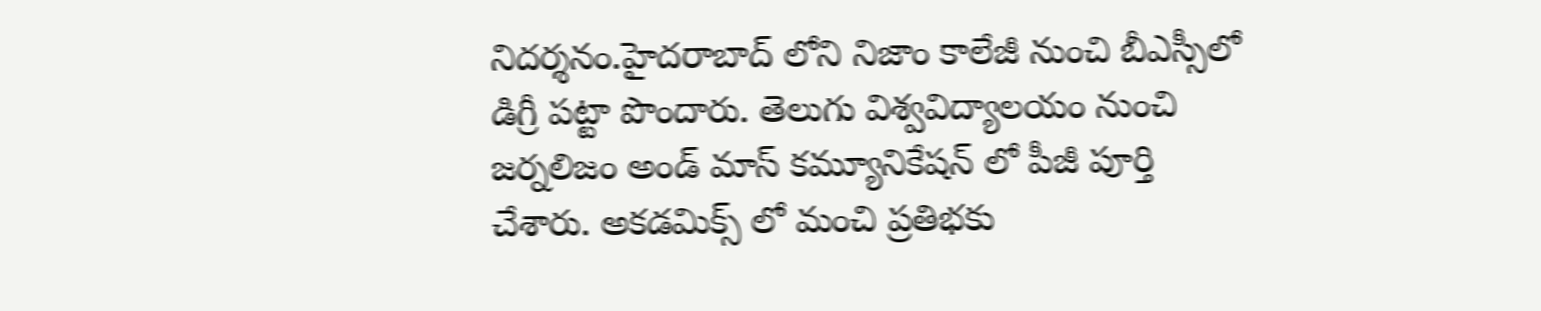నిదర్శనం.హైదరాబాద్ లోని నిజాం కాలేజీ నుంచి బీఎస్సీలో డిగ్రీ పట్టా పొందారు. తెలుగు విశ్వవిద్యాలయం నుంచి జర్నలిజం అండ్ మాస్ కమ్యూనికేషన్ లో పీజీ పూర్తి చేశారు. అకడమిక్స్ లో మంచి ప్రతిభకు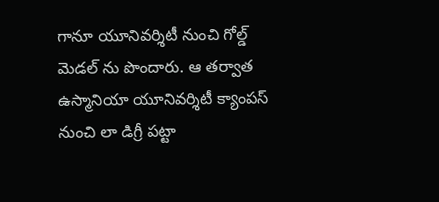గానూ యూనివర్శిటీ నుంచి గోల్డ్ మెడల్ ను పొందారు. ఆ తర్వాత ఉస్మానియా యూనివర్శిటీ క్యాంపస్ నుంచి లా డిగ్రీ పట్టా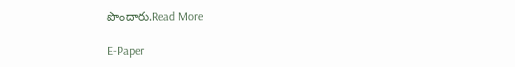పొందారు.Read More

E-Paper